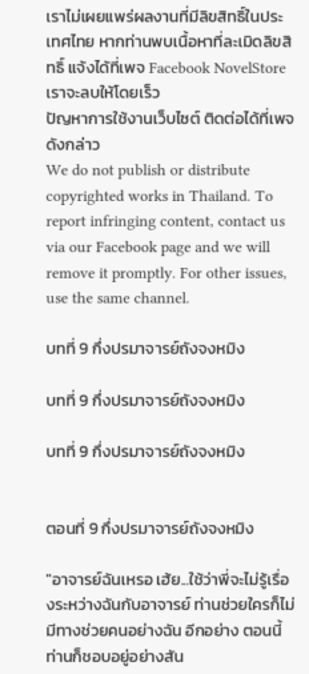เราไม่เผยแพร่ผลงานที่มีลิขสิทธิ์ในประเทศไทย หากท่านพบเนื้อหาที่ละเมิดลิขสิทธิ์ แจ้งได้ที่เพจ Facebook NovelStore เราจะลบให้โดยเร็ว
ปัญหาการใช้งานเว็บไซต์ ติดต่อได้ที่เพจดังกล่าว
We do not publish or distribute copyrighted works in Thailand. To report infringing content, contact us via our Facebook page and we will remove it promptly. For other issues, use the same channel.

บทที่ 9 กึ่งปรมาจารย์ถังจงหมิง

บทที่ 9 กึ่งปรมาจารย์ถังจงหมิง

บทที่ 9 กึ่งปรมาจารย์ถังจงหมิง


ตอนที่ 9 กึ่งปรมาจารย์ถังจงหมิง

"อาจารย์ฉันเหรอ เฮ้ย...ใช้ว่าพี่จะไม่รู้เรื่องระหว่างฉันกับอาจารย์ ท่านช่วยใครก็ไม่มีทางช่วยคนอย่างฉัน อีกอย่าง ตอนนี้ท่านก็ชอบอยู่อย่างสัน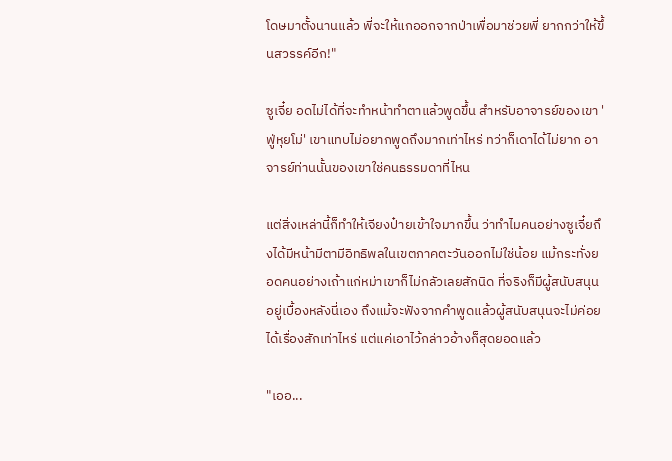โดษมาตั้งนานแล้ว พี่จะให้แกออกจากป่าเพื่อมาช่วยพี่ ยากกว่าให้ขึ้นสวรรค์อีก!"

ซูเจี๋ย อดไม่ได้ที่จะทำหน้าทำตาแล้วพูดขึ้น สำหรับอาจารย์ของเขา 'ฟู่หุยโม่' เขาแทบไม่อยากพูดถึงมากเท่าไหร่ ทว่าก็เดาได้ไม่ยาก อาจารย์ท่านนั้นของเขาใช่คนธรรมดาที่ไหน

แต่สิ่งเหล่านี้ก็ทำให้เจียงป๋ายเข้าใจมากขึ้น ว่าทำไมคนอย่างซูเจี๋ยถึงได้มีหน้ามีตามีอิทธิพลในเขตภาคตะวันออกไม่ใช่น้อย แม้กระทั่งยอดคนอย่างเถ้าแก่หม่าเขาก็ไม่กลัวเลยสักนิด ที่จริงก็มีผู้สนับสนุนอยู่เบื้องหลังนี่เอง ถึงแม้จะฟังจากคำพูดแล้วผู้สนับสนุนจะไม่ค่อยได้เรื่องสักเท่าไหร่ แต่แค่เอาไว้กล่าวอ้างก็สุดยอดแล้ว

"เออ...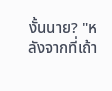งั้นนาย? "หลังจากที่เถ้า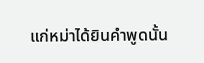แก่หม่าได้ยินคำพูดนั้น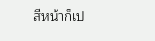สีหน้าก็เป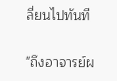ลี่ยนไปทันที

"ถึงอาจารย์ผ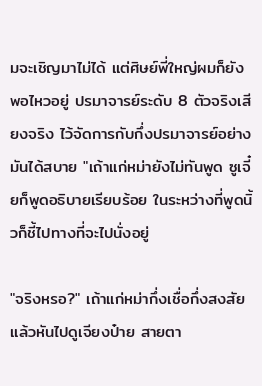มจะเชิญมาไม่ได้ แต่ศิษย์พี่ใหญ่ผมก็ยังพอไหวอยู่ ปรมาจารย์ระดับ 8 ตัวจริงเสียงจริง ไว้จัดการกับกึ่งปรมาจารย์อย่างมันได้สบาย "เถ้าแก่หม่ายังไม่ทันพูด ซูเจี๋ยก็พูดอธิบายเรียบร้อย ในระหว่างที่พูดนิ้วก็ชี้ไปทางที่จะไปนั่งอยู่

"จริงหรอ?" เถ้าแก่หม่ากึ่งเชื่อกึ่งสงสัยแล้วหันไปดูเจียงป๋าย สายตา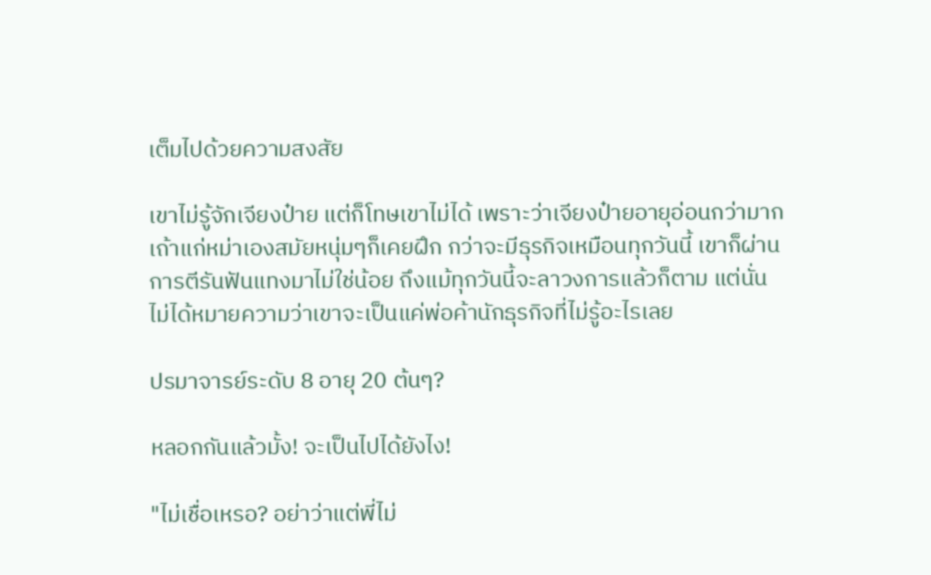เต็มไปด้วยความสงสัย

เขาไม่รู้จักเจียงป๋าย แต่ก็โทษเขาไม่ได้ เพราะว่าเจียงป๋ายอายุอ่อนกว่ามาก เถ้าแก่หม่าเองสมัยหนุ่มๆก็เคยฝึก กว่าจะมีธุรกิจเหมือนทุกวันนี้ เขาก็ผ่านการตีรันฟันแทงมาไม่ใช่น้อย ถึงแม้ทุกวันนี้จะลาวงการแล้วก็ตาม แต่นั่นไม่ได้หมายความว่าเขาจะเป็นแค่พ่อค้านักธุรกิจที่ไม่รู้อะไรเลย

ปรมาจารย์ระดับ 8 อายุ 20 ต้นๆ?

หลอกกันแล้วมั้ง! จะเป็นไปได้ยังไง!

"ไม่เชื่อเหรอ? อย่าว่าแต่พี่ไม่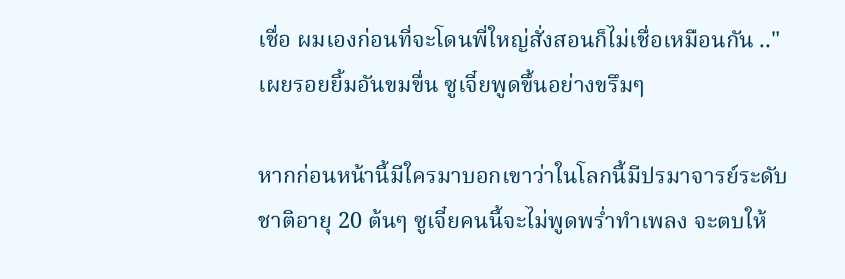เชื่อ ผมเองก่อนที่จะโดนพี่ใหญ่สั่งสอนก็ไม่เชื่อเหมือนกัน .." เผยรอยยิ้มอันขมขื่น ซูเจี๋ยพูดขึ้นอย่างขรึมๆ

หากก่อนหน้านี้มีใครมาบอกเขาว่าในโลกนี้มีปรมาจารย์ระดับ ชาติอายุ 20 ต้นๆ ซูเจี๋ยคนนี้จะไม่พูดพร่ำทำเพลง จะตบให้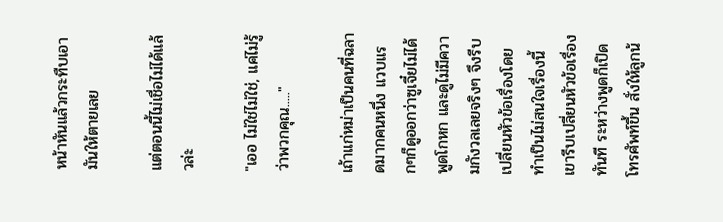หน้าหันแล้วกระทืบเอามันให้ตายเลย

แต่ตอนนี้ไม่เชื่อไม่ได้แล้วล่ะ

"เออ ไม่ใช่ไม่ใช่, แค่ไม่รู้ว่าพวกคุณ....."

เถ้าแก่หม่าเป็นคนที่ฉลาดมากคนหนึ่ง แวบแรกๆก็ดูออกว่าซูเจี๋ยไม่ได้พูดโกหก และดูไม่มีความกังวลเลยจริงๆ จึงรีบเปลี่ยนหัวข้อเรื่องโดยทำเป็นไม่สนใจเรื่องนี้ เขารีบเปลี่ยนหัวข้อเรื่องทันที ระหว่างพูดก็เปิดโทรศัพท์ขึ้น สั่งให้ลูกน้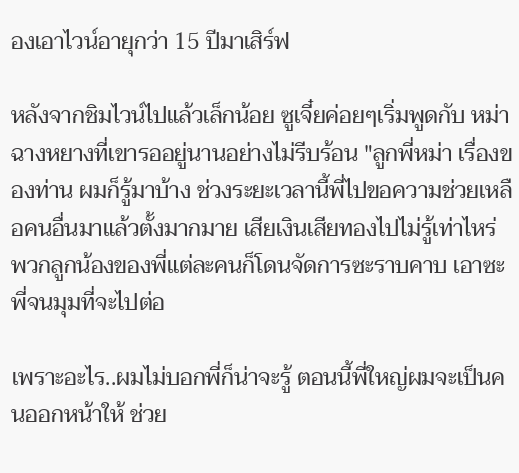องเอาไวน์อายุกว่า 15 ปีมาเสิร์ฟ

หลังจากชิมไวน์ไปแล้วเล็กน้อย ซูเจี๋ยค่อยๆเริ่มพูดกับ หม่าฉางหยางที่เขารออยู่นานอย่างไม่รีบร้อน "ลูกพี่หม่า เรื่องของท่าน ผมก็รู้มาบ้าง ช่วงระยะเวลานี้พี่ไปขอความช่วยเหลือคนอื่นมาแล้วตั้งมากมาย เสียเงินเสียทองไปไม่รู้เท่าไหร่ พวกลูกน้องของพี่แต่ละคนก็โดนจัดการซะราบคาบ เอาซะพี่จนมุมที่จะไปต่อ

เพราะอะไร..ผมไม่บอกพี่ก็น่าจะรู้ ตอนนี้พี่ใหญ่ผมจะเป็นคนออกหน้าให้ ช่วย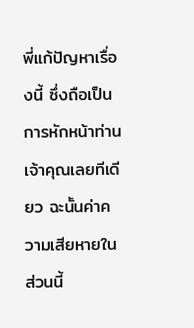พี่แก้ปัญหาเรื่องนี้ ซึ่งถือเป็นการหักหน้าท่านเจ้าคุณเลยทีเดียว ฉะนั้นค่าความเสียหายในส่วนนี้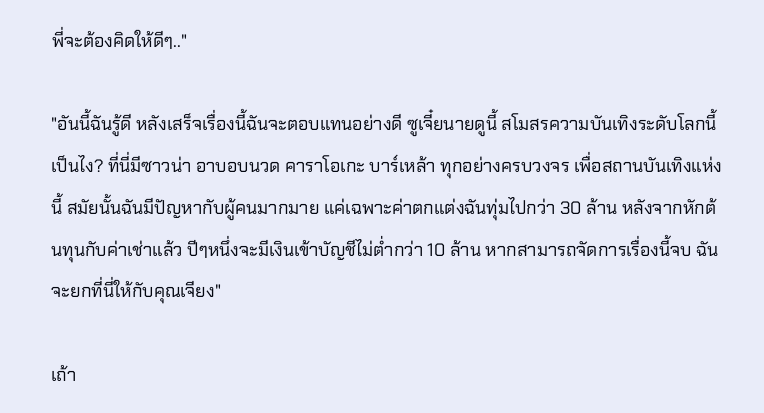พี่จะต้องคิดให้ดีๆ.."

"อันนี้ฉันรู้ดี หลังเสร็จเรื่องนี้ฉันจะตอบแทนอย่างดี ซูเจี๋ยนายดูนี้ สโมสรความบันเทิงระดับโลกนี้เป็นไง? ที่นี่มีซาวน่า อาบอบนวด คาราโอเกะ บาร์เหล้า ทุกอย่างครบวงจร เพื่อสถานบันเทิงแห่งนี้ สมัยนั้นฉันมีปัญหากับผู้คนมากมาย แค่เฉพาะค่าตกแต่งฉันทุ่มไปกว่า 30 ล้าน หลังจากหักต้นทุนกับค่าเช่าแล้ว ปีๆหนึ่งจะมีเงินเข้าบัญชีไม่ต่ำกว่า 10 ล้าน หากสามารถจัดการเรื่องนี้จบ ฉันจะยกที่นี่ให้กับคุณเจียง"

เถ้า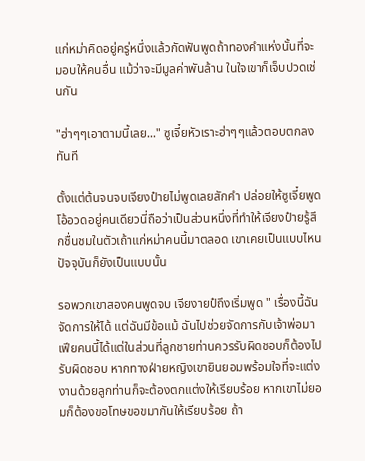แก่หม่าคิดอยู่ครู่หนึ่งแล้วกัดฟันพูดถ้าทองคำแห่งนั้นที่จะมอบให้คนอื่น แม้ว่าจะมีมูลค่าพันล้าน ในใจเขาก็เจ็บปวดเช่นกัน

"ฮ่าๆๆเอาตามนี้เลย..." ซูเจี๋ยหัวเราะฮ่าๆๆแล้วตอบตกลงทันที

ตั้งแต่ต้นจนจบเจียงป๋ายไม่พูดเลยสักคำ ปล่อยให้ซูเจี๋ยพูดโอ้อวดอยู่คนเดียวนี่ถือว่าเป็นส่วนหนึ่งที่ทำให้เจียงป๋ายรู้สึกชื่นชมในตัวเถ้าแก่หม่าคนนี้มาตลอด เขาเคยเป็นแบบไหน ปัจจุบันก็ยังเป็นแบบนั้น

รอพวกเขาสองคนพูดจบ เจียงายป๋ถึงเริ่มพูด " เรื่องนี้ฉันจัดการให้ได้ แต่ฉันมีข้อแม้ ฉันไปช่วยจัดการกับเจ้าพ่อมาเฟียคนนี้ได้แต่ในส่วนที่ลูกชายท่านควรรับผิดชอบก็ต้องไปรับผิดชอบ หากทางฝ่ายหญิงเขายินยอมพร้อมใจที่จะแต่งงานด้วยลูกท่านก็จะต้องตกแต่งให้เรียบร้อย หากเขาไม่ยอมก็ต้องขอโทษขอขมากันให้เรียบร้อย ถ้า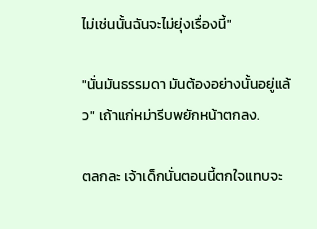ไม่เช่นนั้นฉันจะไม่ยุ่งเรื่องนี้"

"นั่นมันธรรมดา มันต้องอย่างนั้นอยู่แล้ว" เถ้าแก่หม่ารีบพยักหน้าตกลง.

ตลกละ เจ้าเด็กนั่นตอนนี้ตกใจแทบจะ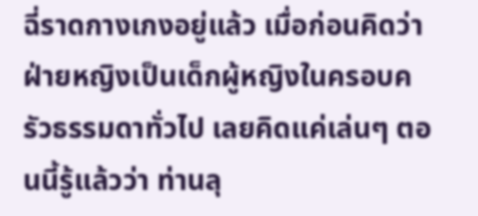ฉี่ราดกางเกงอยู่แล้ว เมื่อก่อนคิดว่าฝ่ายหญิงเป็นเด็กผู้หญิงในครอบครัวธรรมดาทั่วไป เลยคิดแค่เล่นๆ ตอนนี้รู้แล้วว่า ท่านลุ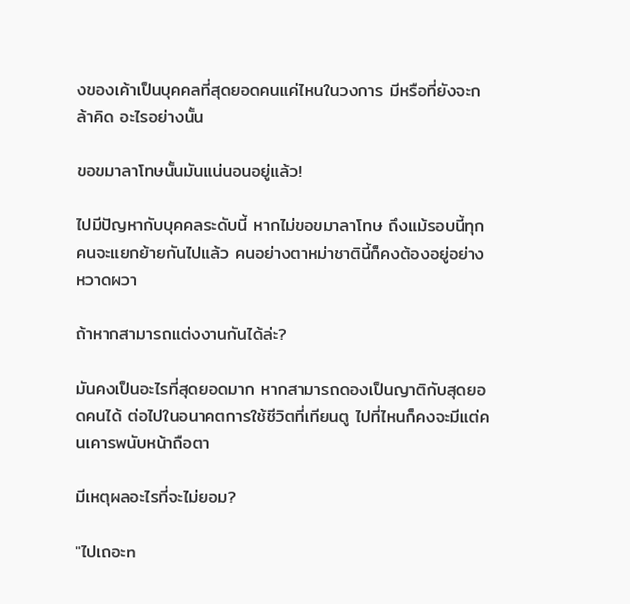งของเค้าเป็นบุคคลที่สุดยอดคนแค่ไหนในวงการ มีหรือที่ยังจะกล้าคิด อะไรอย่างนั้น

ขอขมาลาโทษนั้นมันแน่นอนอยู่แล้ว!

ไปมีปัญหากับบุคคลระดับนี้ หากไม่ขอขมาลาโทษ ถึงแม้รอบนี้ทุกคนจะแยกย้ายกันไปแล้ว คนอย่างตาหม่าชาตินี้ก็คงต้องอยู่อย่างหวาดผวา

ถ้าหากสามารถแต่งงานกันได้ล่ะ?

มันคงเป็นอะไรที่สุดยอดมาก หากสามารถดองเป็นญาติกับสุดยอดคนได้ ต่อไปในอนาคตการใช้ชีวิตที่เทียนตู ไปที่ไหนก็คงจะมีแต่คนเคารพนับหน้าถือตา

มีเหตุผลอะไรที่จะไม่ยอม?

"ไปเถอะn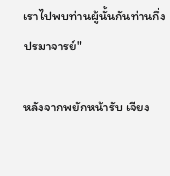เราไปพบท่านผู้นั้นกันท่านกึ่งปรมาจารย์"

หลังจากพยักหน้ารับ เจียง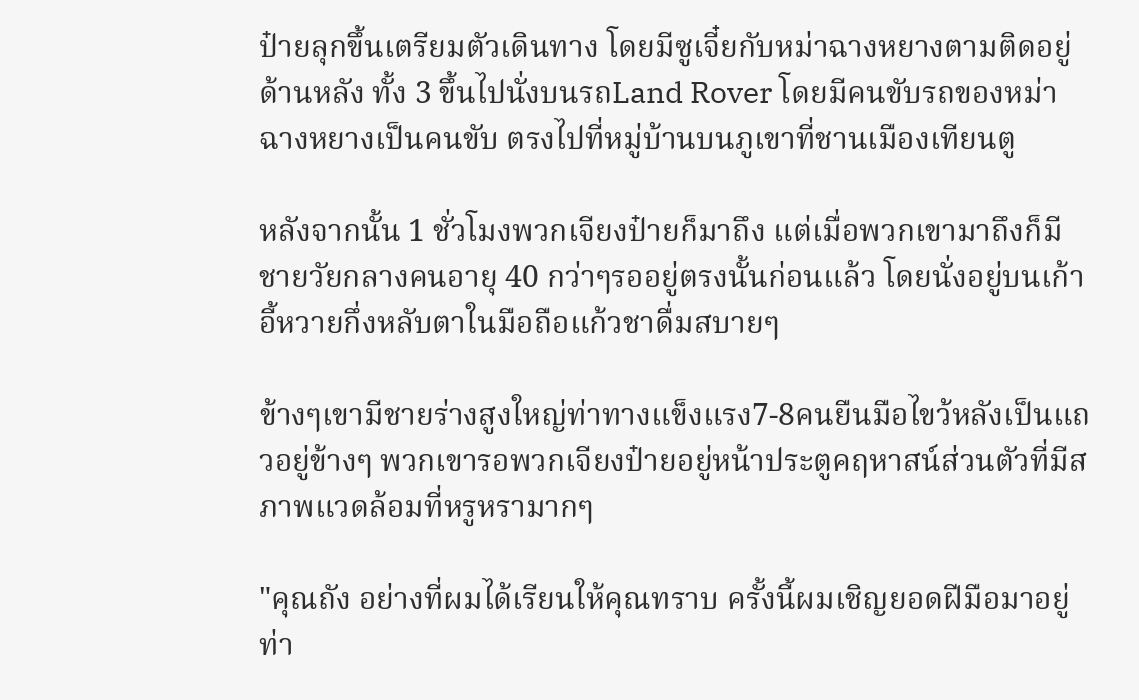ป๋ายลุกขึ้นเตรียมตัวเดินทาง โดยมีซูเจี๋ยกับหม่าฉางหยางตามติดอยู่ด้านหลัง ทั้ง 3 ขึ้นไปนั่งบนรถLand Rover โดยมีคนขับรถของหม่าฉางหยางเป็นคนขับ ตรงไปที่หมู่บ้านบนภูเขาที่ชานเมืองเทียนตู

หลังจากนั้น 1 ชั่วโมงพวกเจียงป๋ายก็มาถึง แต่เมื่อพวกเขามาถึงก็มีชายวัยกลางคนอายุ 40 กว่าๆรออยู่ตรงนั้นก่อนแล้ว โดยนั่งอยู่บนเก้าอี้หวายกึ่งหลับตาในมือถือแก้วชาดื่มสบายๆ

ข้างๆเขามีชายร่างสูงใหญ่ท่าทางแข็งแรง7-8คนยืนมือไขว้หลังเป็นแถวอยู่ข้างๆ พวกเขารอพวกเจียงป๋ายอยู่หน้าประตูคฤหาสน์ส่วนตัวที่มีสภาพแวดล้อมที่หรูหรามากๆ

"คุณถัง อย่างที่ผมได้เรียนให้คุณทราบ ครั้งนี้ผมเชิญยอดฝีมือมาอยู่ท่า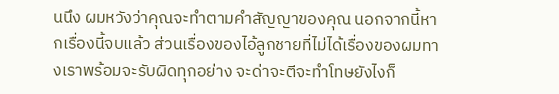นนึง ผมหวังว่าคุณจะทำตามคำสัญญาของคุณ นอกจากนี้หากเรื่องนี้จบแล้ว ส่วนเรื่องของไอ้ลูกชายที่ไม่ได้เรื่องของผมทางเราพร้อมจะรับผิดทุกอย่าง จะด่าจะตีจะทำโทษยังไงก็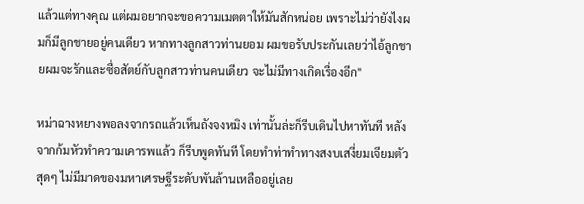แล้วแต่ทางคุณ แต่ผมอยากจะขอความเมตตาให้มันสักหน่อย เพราะไม่ว่ายังไงผมก็มีลูกชายอยู่คนเดียว หากทางลูกสาวท่านยอม ผมขอรับประกันเลยว่าไอ้ลูกชายผมจะรักและซื่อสัตย์กับลูกสาวท่านคนเดียว จะไม่มีทางเกิดเรื่องอีก"

หม่าฉางหยางพอลงจากรถแล้วเห็นถังจงหมิง เท่านั้นล่ะก็รีบเดินไปหาทันที หลังจากก้มหัวทำความเคารพแล้ว ก็รีบพูดทันที โดยทำท่าทำทางสงบเสงี่ยมเจียมตัวสุดๆ ไม่มีมาดของมหาเศรษฐีระดับพันล้านเหลืออยู่เลย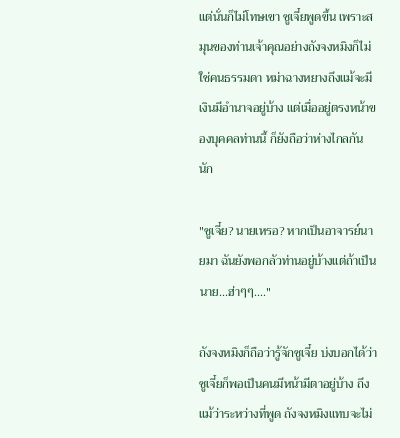แต่นั่นก็ไม่โทษเขา ซูเจี๋ยพูดขึ้น เพราะสมุนของท่านเจ้าคุณอย่างถังจงหมิงก็ไม่ใช่คนธรรมดา หม่าฉางหยางถึงแม้จะมีเงินมีอำนาจอยู่บ้าง แต่เมื่ออยู่ตรงหน้าของบุคคลท่านนี้ ก็ยังถือว่าห่างไกลกันนัก

"ซูเจี๋ย? นายเหรอ? หากเป็นอาจารย์นายมา ฉันยังพอกลัวท่านอยู่บ้างแต่ถ้าเป็นนาย...ฮ่าๆๆ...."

ถังจงหมิงก็ถือว่ารู้จักซูเจี๋ย บ่งบอกได้ว่าซูเจี๋ยก็พอเป็นคนมีหน้ามีตาอยู่บ้าง ถึงแม้ว่าระหว่างที่พูด ถังจงหมิงแทบจะไม่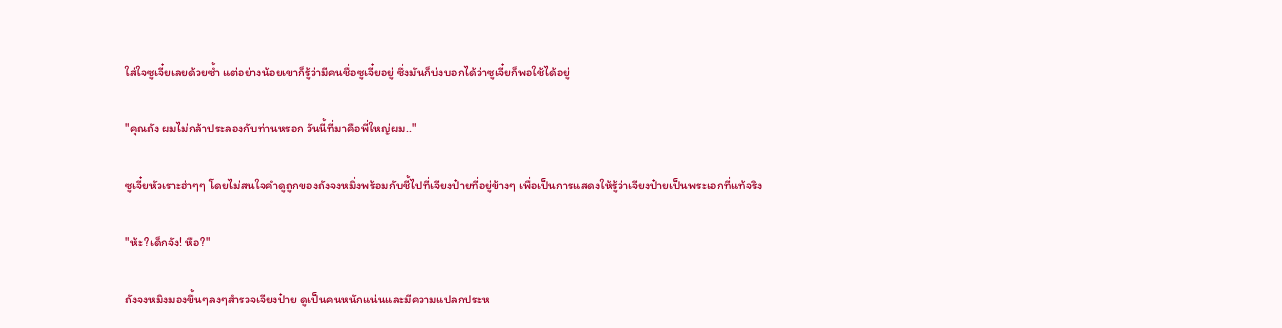ใส่ใจซูเจี๋ยเลยด้วยซ้ำ แต่อย่างน้อยเขาก็รู้ว่ามีคนชื่อซูเจี๋ยอยู่ ซึ่งมันก็บ่งบอกได้ว่าซูเจี๋ยก็พอใช้ได้อยู่

"คุณถัง ผมไม่กล้าประลองกับท่านหรอก วันนี้ที่มาคือพี่ใหญ่ผม.."

ซูเจี๋ยหัวเราะฮ่าๆๆ โดยไม่สนใจคำดูถูกของถังจงหมิ่งพร้อมกับชี้ไปที่เจียงป๋ายที่อยู่ข้างๆ เพื่อเป็นการแสดงให้รู้ว่าเจียงป๋ายเป็นพระเอกที่แท้จริง

"ห้ะ?เด็กจัง! หือ?"

ถังจงหมิงมองขึ้นๆลงๆสำรวจเจียงป๋าย ดูเป็นคนหนักแน่นและมีความแปลกประห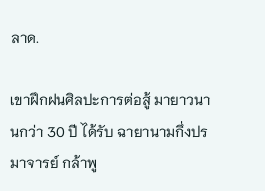ลาด.

เขาฝึกฝนศิลปะการต่อสู้ มายาวนานกว่า 30 ปี ได้รับ ฉายานามกึ่งปรมาจารย์ กล้าพู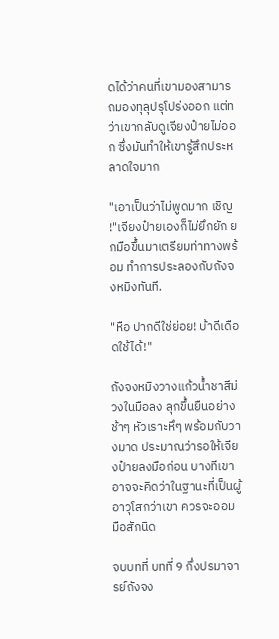ดได้ว่าคนที่เขามองสามารถมองทุลุปรุโปร่งออก แต่ทว่าเขากลับดูเจียงป๋ายไม่ออก ซึ่งมันทำให้เขารู้สึกประหลาดใจมาก

"เอาเป็นว่าไม่พูดมาก เชิญ !"เจียงป๋ายเองก็ไม่ยึกยัก ยกมือขึ้นมาเตรียมท่าทางพร้อม ทำการประลองกับถังจงหมิงทันที.

"หือ ปากดีใช่ย่อย! บ้าดีเดือดใช้ได้!"

ถังจงหมิงวางแก้วน้ำชาสีม่วงในมือลง ลุกขึ้นยืนอย่างช้าๆ หัวเราะหึๆ พร้อมกับวางมาด ประมาณว่ารอให้เจียงป๋ายลงมือก่อน บางทีเขาอาจจะคิดว่าในฐานะที่เป็นผู้อาวุโสกว่าเขา ควรจะออมมือสักนิด

จบบทที่ บทที่ 9 กึ่งปรมาจารย์ถังจง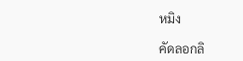หมิง

คัดลอกลิ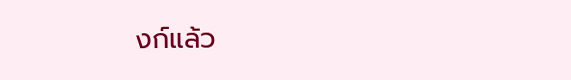งก์แล้ว